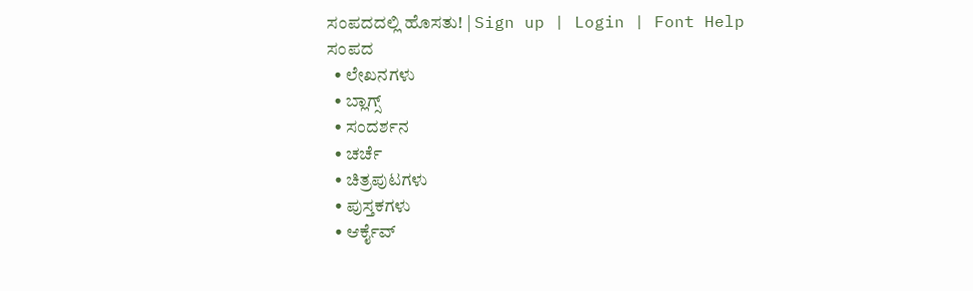ಸಂಪದದಲ್ಲಿ ಹೊಸತು! | Sign up | Login | Font Help
ಸಂಪದ
  • ಲೇಖನಗಳು
  • ಬ್ಲಾಗ್ಸ್
  • ಸಂದರ್ಶನ
  • ಚರ್ಚೆ
  • ಚಿತ್ರಪುಟಗಳು
  • ಪುಸ್ತಕಗಳು
  • ಆರ್ಕೈವ್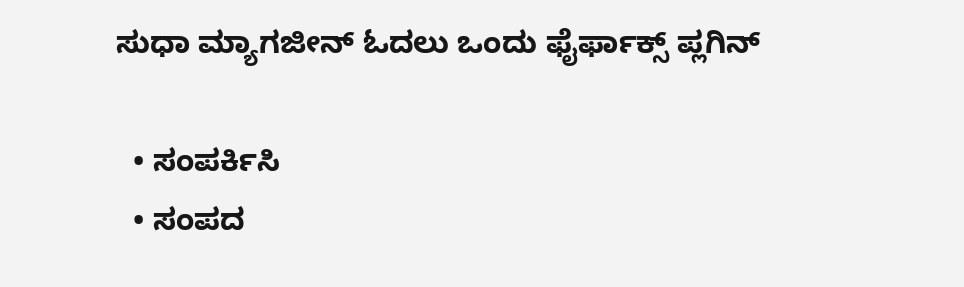ಸುಧಾ ಮ್ಯಾಗಜೀನ್ ಓದಲು ಒಂದು ಫೈರ್ಫಾಕ್ಸ್ ಪ್ಲಗಿನ್

  • ಸಂಪರ್ಕಿಸಿ
  • ಸಂಪದ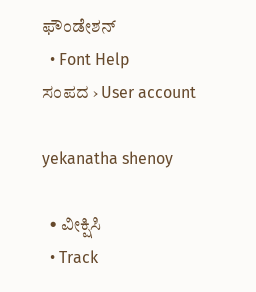ಫೌಂಡೇಶನ್
  • Font Help
ಸಂಪದ › User account

yekanatha shenoy

  • ವೀಕ್ಷಿಸಿ
  • Track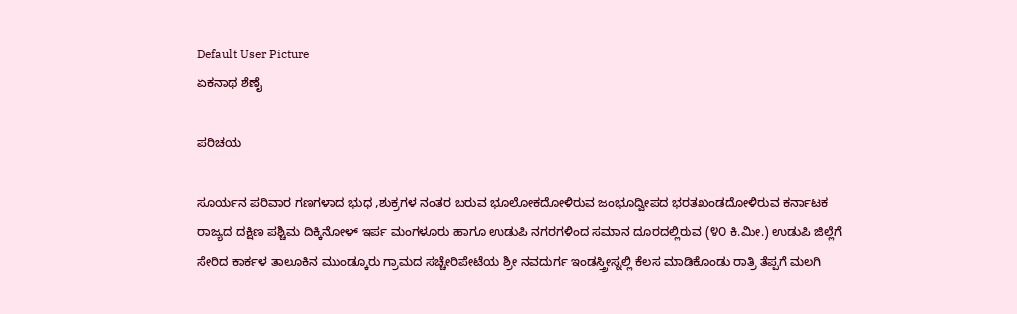Default User Picture
ಏಕನಾಥ ಶೆಣೈ

ಪರಿಚಯ

ಸೂರ್ಯನ ಪರಿವಾರ ಗಣಗಳಾದ ಭುಧ ,ಶುಕ್ರಗಳ ನಂತರ ಬರುವ ಭೂಲೋಕದೋಳಿರುವ ಜಂಭೂದ್ವೀಪದ ಭರತಖಂಡದೋಳಿರುವ ಕರ್ನಾಟಕ ರಾಜ್ಯದ ದಕ್ಷಿಣ ಪಶ್ಚಿಮ ದಿಕ್ಕಿನೋಳ್ ಇರ್ಪ ಮಂಗಳೂರು ಹಾಗೂ ಉಡುಪಿ ನಗರಗಳಿಂದ ಸಮಾನ ದೂರದಲ್ಲಿರುವ (೪೦ ಕಿ.ಮೀ.) ಉಡುಪಿ ಜಿಲ್ಲೆಗೆ ಸೇರಿದ ಕಾರ್ಕಳ ತಾಲೂಕಿನ ಮುಂಡ್ಕೂರು ಗ್ರಾಮದ ಸಚ್ಚೇರಿಪೇಟೆಯ ಶ್ರೀ ನವದುರ್ಗ ಇಂಡಸ್ತ್ರೀಸ್ನಲ್ಲಿ ಕೆಲಸ ಮಾಡಿಕೊಂಡು ರಾತ್ರಿ ತೆಪ್ಪಗೆ ಮಲಗಿ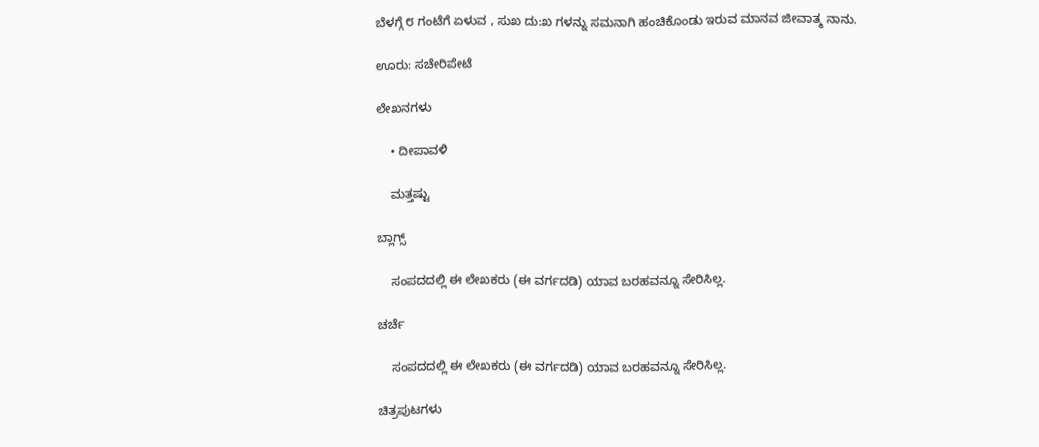ಬೆಳಗ್ಗೆ ೮ ಗಂಟೆಗೆ ಏಳುವ , ಸುಖ ದು:ಖ ಗಳನ್ನು ಸಮನಾಗಿ ಹಂಚಿಕೊಂಡು ಇರುವ ಮಾನವ ಜೀವಾತ್ಮ ನಾನು.

ಊರು: ಸಚೇರಿಪೇಟೆ

ಲೇಖನಗಳು

    • ದೀಪಾವಳಿ

    ಮತ್ತಷ್ಟು

ಬ್ಲಾಗ್ಸ್

    ಸಂಪದದಲ್ಲಿ ಈ ಲೇಖಕರು (ಈ ವರ್ಗದಡಿ) ಯಾವ ಬರಹವನ್ನೂ ಸೇರಿಸಿಲ್ಲ.

ಚರ್ಚೆ

    ಸಂಪದದಲ್ಲಿ ಈ ಲೇಖಕರು (ಈ ವರ್ಗದಡಿ) ಯಾವ ಬರಹವನ್ನೂ ಸೇರಿಸಿಲ್ಲ.

ಚಿತ್ರಪುಟಗಳು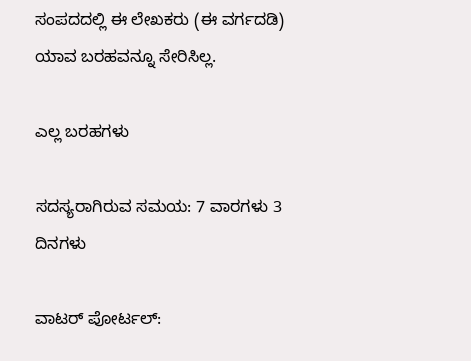ಸಂಪದದಲ್ಲಿ ಈ ಲೇಖಕರು (ಈ ವರ್ಗದಡಿ) ಯಾವ ಬರಹವನ್ನೂ ಸೇರಿಸಿಲ್ಲ.

ಎಲ್ಲ ಬರಹಗಳು

ಸದಸ್ಯರಾಗಿರುವ ಸಮಯ: 7 ವಾರಗಳು 3 ದಿನಗಳು

ವಾಟರ್ ಪೋರ್ಟಲ್: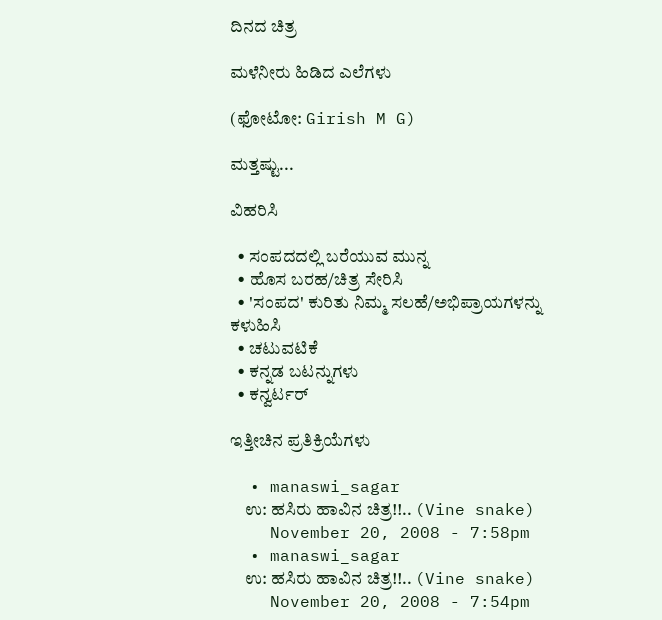ದಿನದ ಚಿತ್ರ

ಮಳೆನೀರು ಹಿಡಿದ ಎಲೆಗಳು

(ಫೋಟೋ: Girish M G)

ಮತ್ತಷ್ಟು...

ವಿಹರಿಸಿ

  • ಸಂಪದದಲ್ಲಿ ಬರೆಯುವ ಮುನ್ನ
  • ಹೊಸ ಬರಹ/ಚಿತ್ರ ಸೇರಿಸಿ
  • 'ಸಂಪದ' ಕುರಿತು ನಿಮ್ಮ ಸಲಹೆ/ಅಭಿಪ್ರಾಯಗಳನ್ನು ಕಳುಹಿಸಿ
  • ಚಟುವಟಿಕೆ
  • ಕನ್ನಡ ಬಟನ್ನುಗಳು
  • ಕನ್ವರ್ಟರ್

ಇತ್ತೀಚಿನ ಪ್ರತಿಕ್ರಿಯೆಗಳು

  • manaswi_sagar
    ಉ: ಹಸಿರು ಹಾವಿನ ಚಿತ್ರ!!.. (Vine snake)
    November 20, 2008 - 7:58pm
  • manaswi_sagar
    ಉ: ಹಸಿರು ಹಾವಿನ ಚಿತ್ರ!!.. (Vine snake)
    November 20, 2008 - 7:54pm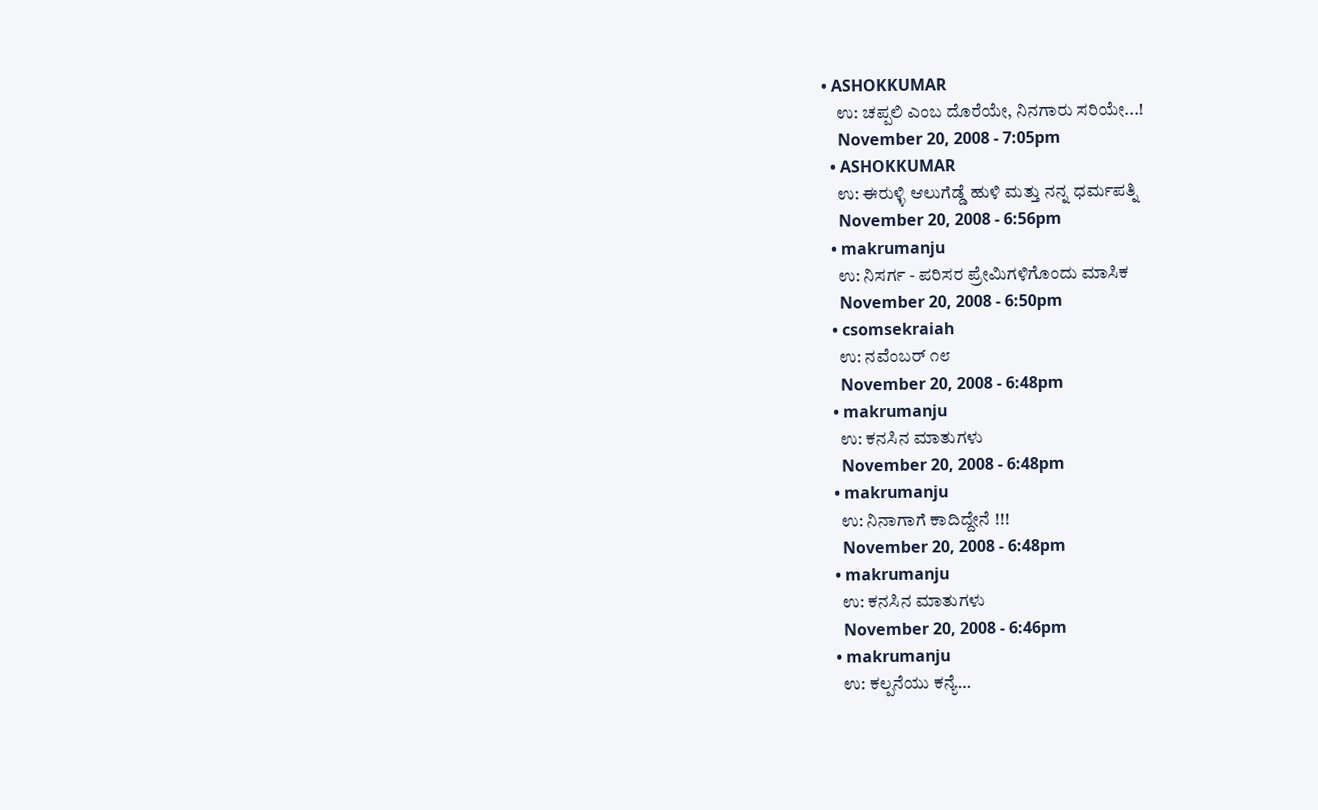• ASHOKKUMAR
    ಉ: ಚಪ್ಪಲಿ ಎಂಬ ದೊರೆಯೇ, ನಿನಗಾರು ಸರಿಯೇ...!
    November 20, 2008 - 7:05pm
  • ASHOKKUMAR
    ಉ: ಈರುಳ್ಳಿ ಆಲುಗೆಡ್ಡೆ ಹುಳಿ ಮತ್ತು ನನ್ನ ಧರ್ಮಪತ್ನಿ
    November 20, 2008 - 6:56pm
  • makrumanju
    ಉ: ನಿಸರ್ಗ - ಪರಿಸರ ಪ್ರೇಮಿಗಳಿಗೊಂದು ಮಾಸಿಕ
    November 20, 2008 - 6:50pm
  • csomsekraiah
    ಉ: ನವೆಂಬರ್ ೧೮
    November 20, 2008 - 6:48pm
  • makrumanju
    ಉ: ಕನಸಿನ ಮಾತುಗಳು
    November 20, 2008 - 6:48pm
  • makrumanju
    ಉ: ನಿನಾಗಾಗೆ ಕಾದಿದ್ದೇನೆ !!!
    November 20, 2008 - 6:48pm
  • makrumanju
    ಉ: ಕನಸಿನ ಮಾತುಗಳು
    November 20, 2008 - 6:46pm
  • makrumanju
    ಉ: ಕಲ್ಪನೆಯು ಕನ್ಯೆ…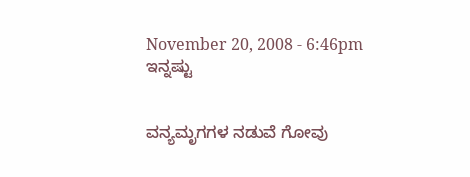November 20, 2008 - 6:46pm
ಇನ್ನಷ್ಟು


ವನ್ಯಮೃಗಗಳ ನಡುವೆ ಗೋವು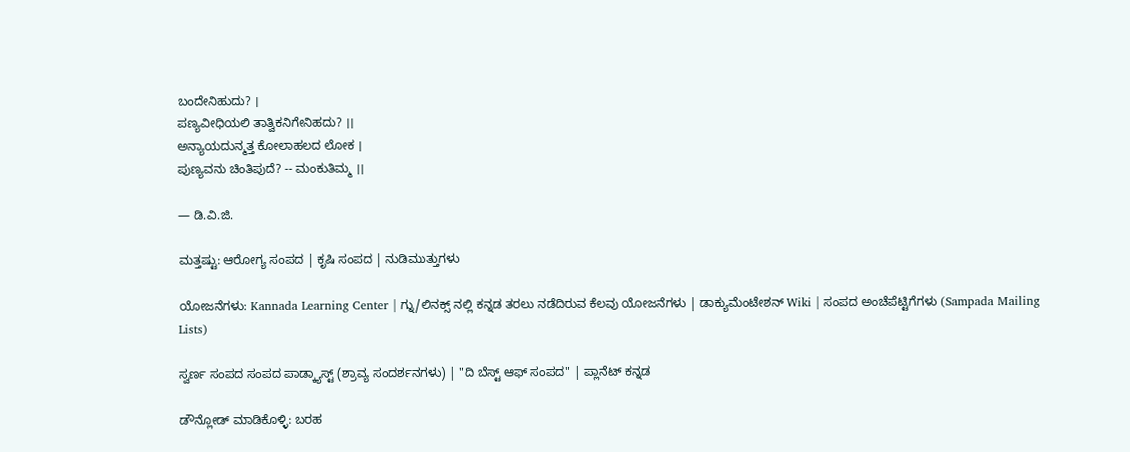ಬಂದೇನಿಹುದು? ।
ಪಣ್ಯವೀಧಿಯಲಿ ತಾತ್ವಿಕನಿಗೇನಿಹದು? ।।
ಅನ್ಯಾಯದುನ್ಮತ್ತ ಕೋಲಾಹಲದ ಲೋಕ ।
ಪುಣ್ಯವನು ಚಿಂತಿಪುದೆ? -- ಮಂಕುತಿಮ್ಮ ।।

— ಡಿ.ವಿ.ಜಿ.

ಮತ್ತಷ್ಟು: ಆರೋಗ್ಯ ಸಂಪದ | ಕೃಷಿ ಸಂಪದ | ನುಡಿಮುತ್ತುಗಳು

ಯೋಜನೆಗಳು: Kannada Learning Center | ಗ್ನು/ಲಿನಕ್ಸ್ ನಲ್ಲಿ ಕನ್ನಡ ತರಲು ನಡೆದಿರುವ ಕೆಲವು ಯೋಜನೆಗಳು | ಡಾಕ್ಯುಮೆಂಟೇಶನ್ Wiki | ಸಂಪದ ಅಂಚೆಪೆಟ್ಟಿಗೆಗಳು (Sampada Mailing Lists)

ಸ್ವರ್ಣ ಸಂಪದ ಸಂಪದ ಪಾಡ್ಕ್ಯಾಸ್ಟ್ (ಶ್ರಾವ್ಯ ಸಂದರ್ಶನಗಳು) | "ದಿ ಬೆಸ್ಟ್ ಆಫ್ ಸಂಪದ" | ಪ್ಲಾನೆಟ್ ಕನ್ನಡ

ಡೌನ್ಲೋಡ್ ಮಾಡಿಕೊಳ್ಳಿ: ಬರಹ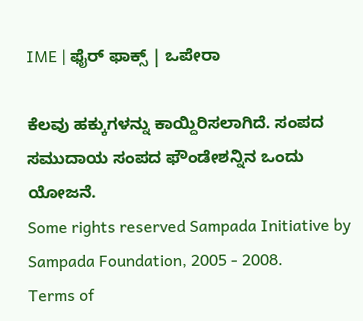IME | ಫೈರ್ ಫಾಕ್ಸ್ | ಒಪೇರಾ

ಕೆಲವು ಹಕ್ಕುಗಳನ್ನು ಕಾಯ್ದಿರಿಸಲಾಗಿದೆ. ಸಂಪದ ಸಮುದಾಯ ಸಂಪದ ಫೌಂಡೇಶನ್ನಿನ ಒಂದು ಯೋಜನೆ.
Some rights reserved Sampada Initiative by Sampada Foundation, 2005 - 2008.
Terms of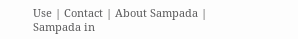Use | Contact | About Sampada | Sampada in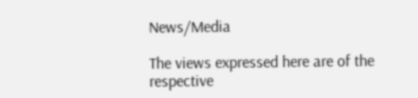News/Media

The views expressed here are of the respective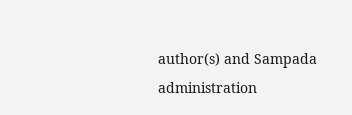author(s) and Sampada administration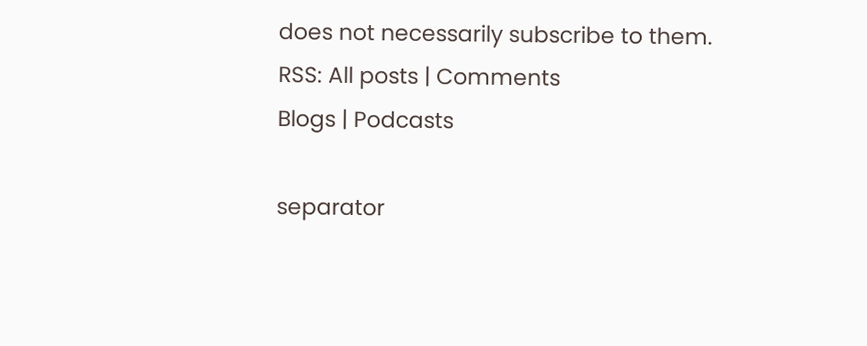does not necessarily subscribe to them.
RSS: All posts | Comments
Blogs | Podcasts

separator